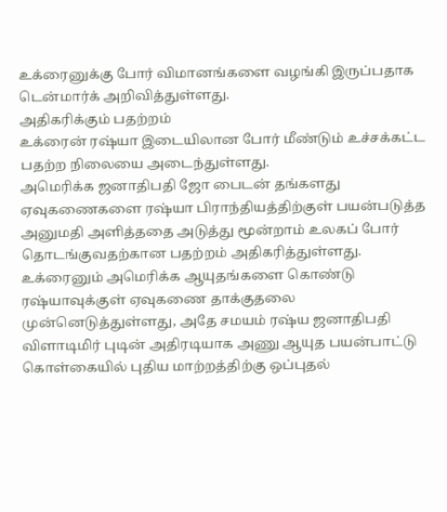உக்ரைனுக்கு போர் விமானங்களை வழங்கி இருப்பதாக டென்மார்க் அறிவித்துள்ளது.
அதிகரிக்கும் பதற்றம்
உக்ரைன் ரஷ்யா இடையிலான போர் மீண்டும் உச்சக்கட்ட பதற்ற நிலையை அடைந்துள்ளது.
அமெரிக்க ஜனாதிபதி ஜோ பைடன் தங்களது ஏவுகணைகளை ரஷ்யா பிராந்தியத்திற்குள் பயன்படுத்த அனுமதி அளித்ததை அடுத்து மூன்றாம் உலகப் போர் தொடங்குவதற்கான பதற்றம் அதிகரித்துள்ளது.
உக்ரைனும் அமெரிக்க ஆயுதங்களை கொண்டு ரஷ்யாவுக்குள் ஏவுகணை தாக்குதலை முன்னெடுத்துள்ளது, அதே சமயம் ரஷ்ய ஜனாதிபதி விளாடிமிர் புடின் அதிரடியாக அணு ஆயுத பயன்பாட்டு கொள்கையில் புதிய மாற்றத்திற்கு ஒப்புதல்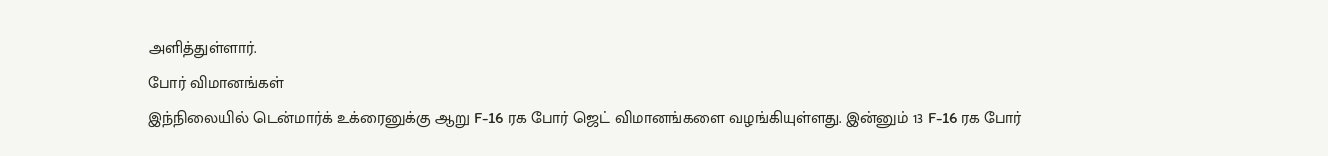அளித்துள்ளார்.
போர் விமானங்கள்
இந்நிலையில் டென்மார்க் உக்ரைனுக்கு ஆறு F-16 ரக போர் ஜெட் விமானங்களை வழங்கியுள்ளது. இன்னும் 13 F-16 ரக போர்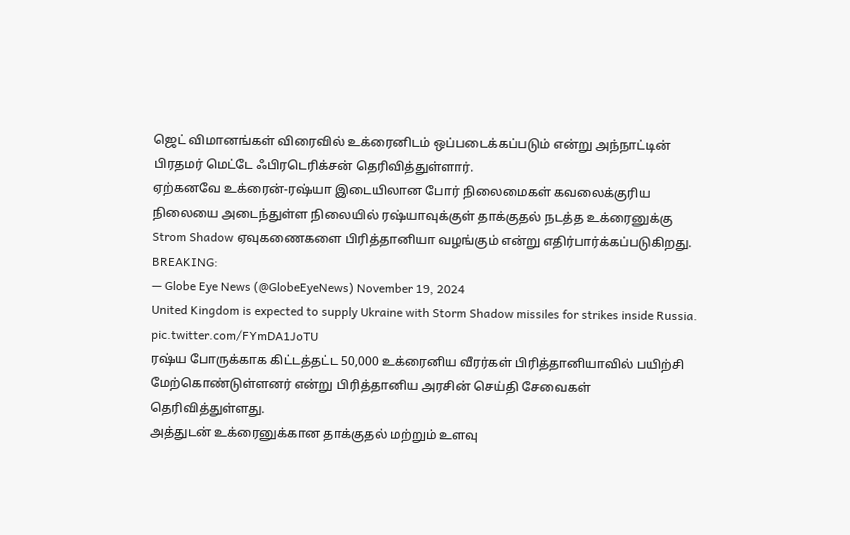ஜெட் விமானங்கள் விரைவில் உக்ரைனிடம் ஒப்படைக்கப்படும் என்று அந்நாட்டின் பிரதமர் மெட்டே ஃபிரடெரிக்சன் தெரிவித்துள்ளார்.
ஏற்கனவே உக்ரைன்-ரஷ்யா இடையிலான போர் நிலைமைகள் கவலைக்குரிய நிலையை அடைந்துள்ள நிலையில் ரஷ்யாவுக்குள் தாக்குதல் நடத்த உக்ரைனுக்கு Strom Shadow ஏவுகணைகளை பிரித்தானியா வழங்கும் என்று எதிர்பார்க்கப்படுகிறது.
BREAKING:
— Globe Eye News (@GlobeEyeNews) November 19, 2024
United Kingdom is expected to supply Ukraine with Storm Shadow missiles for strikes inside Russia. pic.twitter.com/FYmDA1JoTU
ரஷ்ய போருக்காக கிட்டத்தட்ட 50,000 உக்ரைனிய வீரர்கள் பிரித்தானியாவில் பயிற்சி மேற்கொண்டுள்ளனர் என்று பிரித்தானிய அரசின் செய்தி சேவைகள் தெரிவித்துள்ளது.
அத்துடன் உக்ரைனுக்கான தாக்குதல் மற்றும் உளவு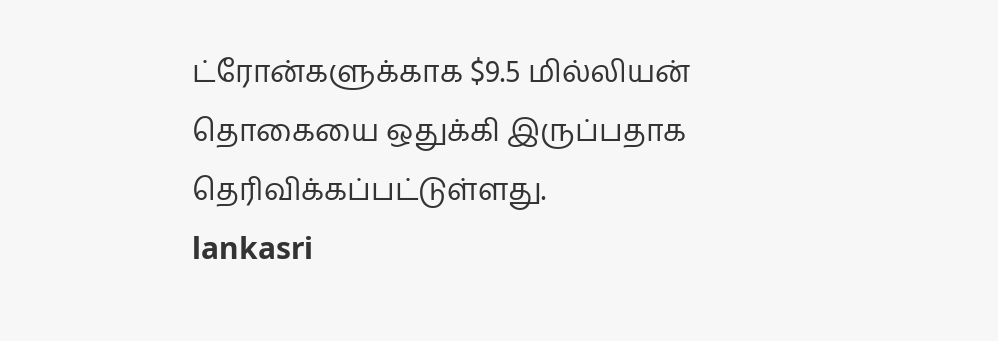ட்ரோன்களுக்காக $9.5 மில்லியன் தொகையை ஒதுக்கி இருப்பதாக தெரிவிக்கப்பட்டுள்ளது.
lankasri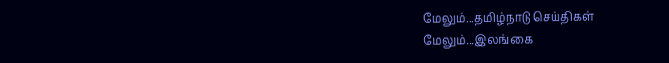மேலும்...தமிழ்நாடு செய்திகள்
மேலும்...இலங்கை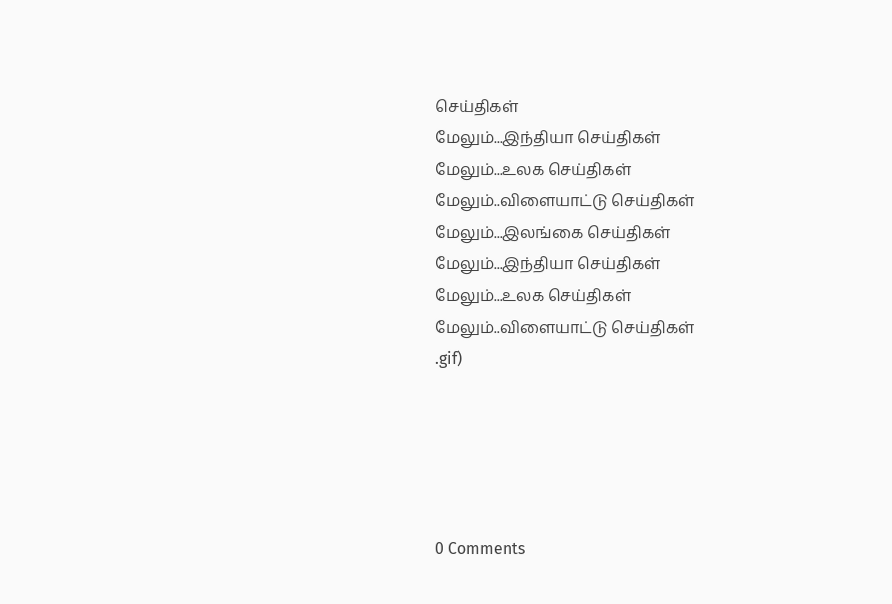செய்திகள்
மேலும்...இந்தியா செய்திகள்
மேலும்...உலக செய்திகள்
மேலும்..விளையாட்டு செய்திகள்
மேலும்...இலங்கை செய்திகள்
மேலும்...இந்தியா செய்திகள்
மேலும்...உலக செய்திகள்
மேலும்..விளையாட்டு செய்திகள்
.gif)





0 Comments